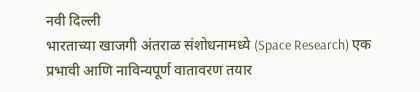नवी दिल्ली
भारताच्या खाजगी अंतराळ संशोधनामध्ये (Space Research) एक प्रभावी आणि नाविन्यपूर्ण वातावरण तयार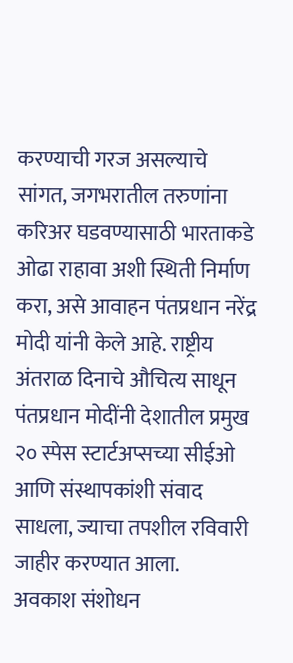करण्याची गरज असल्याचे सांगत, जगभरातील तरुणांना करिअर घडवण्यासाठी भारताकडे ओढा राहावा अशी स्थिती निर्माण करा, असे आवाहन पंतप्रधान नरेंद्र मोदी यांनी केले आहे. राष्ट्रीय अंतराळ दिनाचे औचित्य साधून पंतप्रधान मोदींनी देशातील प्रमुख २० स्पेस स्टार्टअप्सच्या सीईओ आणि संस्थापकांशी संवाद साधला, ज्याचा तपशील रविवारी जाहीर करण्यात आला.
अवकाश संशोधन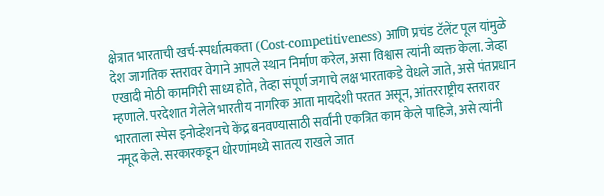क्षेत्रात भारताची खर्च-स्पर्धात्मकता (Cost-competitiveness) आणि प्रचंड टॅलेंट पूल यांमुळे देश जागतिक स्तरावर वेगाने आपले स्थान निर्माण करेल, असा विश्वास त्यांनी व्यक्त केला. जेव्हा एखादी मोठी कामगिरी साध्य होते, तेव्हा संपूर्ण जगाचे लक्ष भारताकडे वेधले जाते, असे पंतप्रधान म्हणाले. परदेशात गेलेले भारतीय नागरिक आता मायदेशी परतत असून, आंतरराष्ट्रीय स्तरावर भारताला स्पेस इनोव्हेशनचे केंद्र बनवण्यासाठी सर्वांनी एकत्रित काम केले पाहिजे, असे त्यांनी नमूद केले. सरकारकडून धोरणांमध्ये सातत्य राखले जात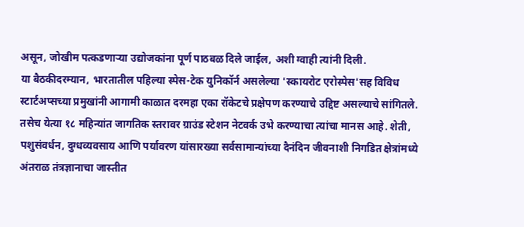असून, जोखीम पत्कडणाऱ्या उद्योजकांना पूर्ण पाठबळ दिले जाईल, अशी ग्वाही त्यांनी दिली.
या बैठकीदरम्यान, भारतातील पहिल्या स्पेस-टेक युनिकॉर्न असलेल्या 'स्कायरोट एरोस्पेस'सह विविध स्टार्टअप्सच्या प्रमुखांनी आगामी काळात दरमहा एका रॉकेटचे प्रक्षेपण करण्याचे उद्दिष्ट असल्याचे सांगितले. तसेच येत्या १८ महिन्यांत जागतिक स्तरावर ग्राउंड स्टेशन नेटवर्क उभे करण्याचा त्यांचा मानस आहे. शेती, पशुसंवर्धन, दुग्धव्यवसाय आणि पर्यावरण यांसारख्या सर्वसामान्यांच्या दैनंदिन जीवनाशी निगडित क्षेत्रांमध्ये अंतराळ तंत्रज्ञानाचा जास्तीत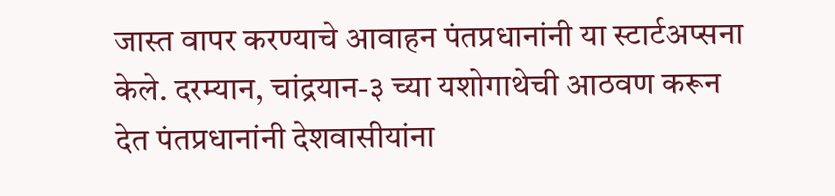जास्त वापर करण्याचे आवाहन पंतप्रधानांनी या स्टार्टअप्सना केले. दरम्यान, चांद्रयान-३ च्या यशोगाथेची आठवण करून देत पंतप्रधानांनी देशवासीयांना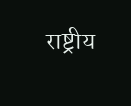राष्ट्रीय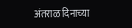अंतराळ दिनाच्या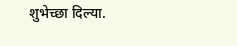शुभेच्छा दिल्या.